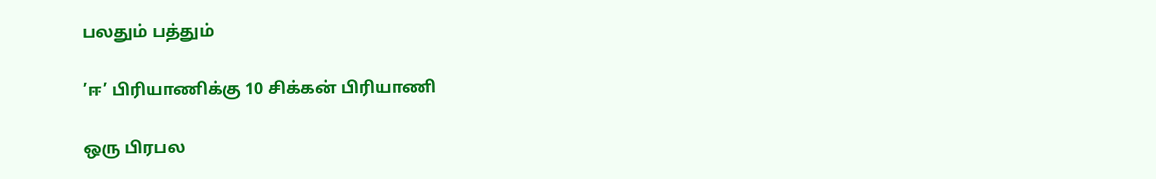பலதும் பத்தும்

’ஈ’ பிரியாணிக்கு 10 சிக்கன் பிரியாணி

ஒரு பிரபல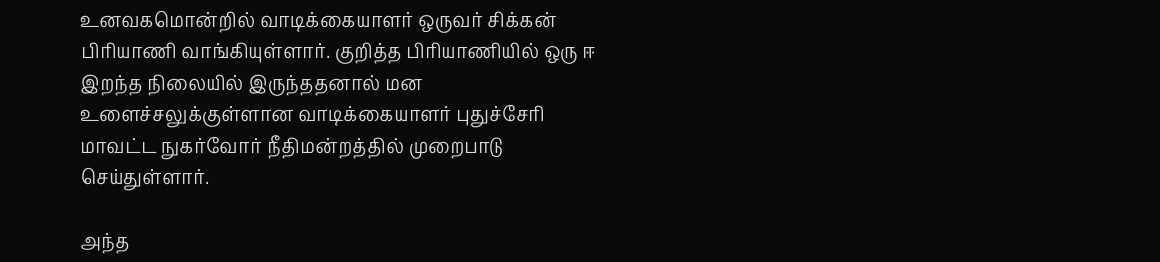உனவகமொன்றில் வாடிக்கையாளர் ஒருவர் சிக்கன் பிரியாணி வாங்கியுள்ளார். குறித்த பிரியாணியில் ஒரு ஈ இறந்த நிலையில் இருந்ததனால் மன உளைச்சலுக்குள்ளான வாடிக்கையாளர் புதுச்சேரி மாவட்ட நுகர்வோர் நீதிமன்றத்தில் முறைபாடு செய்துள்ளார்.

அந்த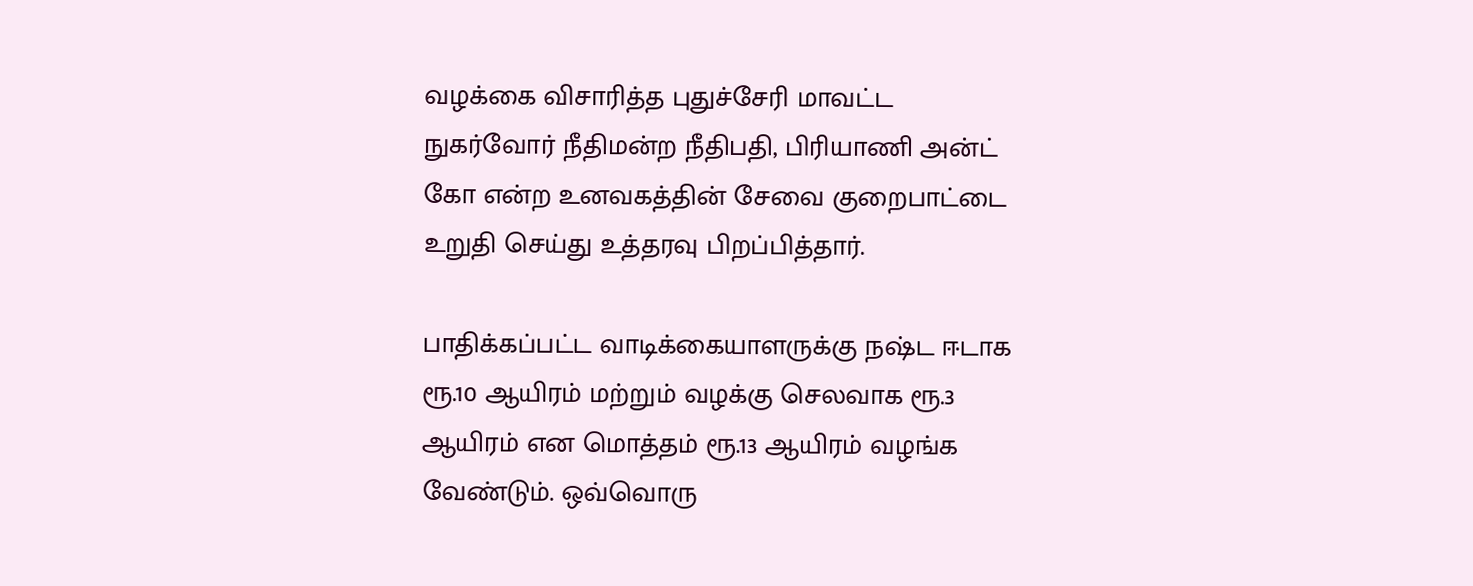வழக்கை விசாரித்த புதுச்சேரி மாவட்ட நுகர்வோர் நீதிமன்ற நீதிபதி, பிரியாணி அன்ட் கோ என்ற உனவகத்தின் சேவை குறைபாட்டை உறுதி செய்து உத்தரவு பிறப்பித்தார்.

பாதிக்கப்பட்ட வாடிக்கையாளருக்கு நஷ்ட ஈடாக ரூ.10 ஆயிரம் மற்றும் வழக்கு செலவாக ரூ.3 ஆயிரம் என மொத்தம் ரூ.13 ஆயிரம் வழங்க வேண்டும். ஒவ்வொரு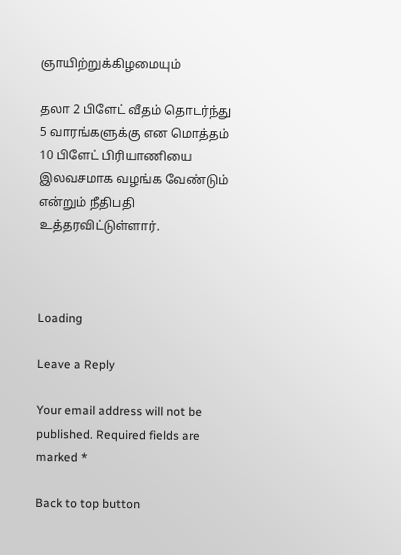ஞாயிற்றுக்கிழமையும்

தலா 2 பிளேட் வீதம் தொடர்ந்து 5 வாரங்களுக்கு என மொத்தம் 10 பிளேட் பிரியாணியை இலவசமாக வழங்க வேண்டும் என்றும் நீதிபதி உத்தரவிட்டுள்ளார்.



Loading

Leave a Reply

Your email address will not be published. Required fields are marked *

Back to top button